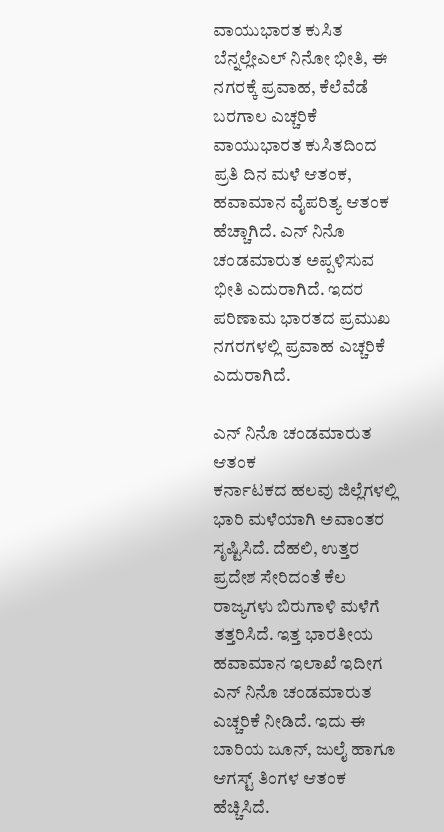ವಾಯುಭಾರತ ಕುಸಿತ ಬೆನ್ನಲ್ಲೇಎಲ್ ನಿನೋ ಭೀತಿ, ಈ ನಗರಕ್ಕೆ ಪ್ರವಾಹ, ಕೆಲೆವೆಡೆ ಬರಗಾಲ ಎಚ್ಚರಿಕೆ
ವಾಯುಭಾರತ ಕುಸಿತದಿಂದ ಪ್ರತಿ ದಿನ ಮಳೆ ಆತಂಕ, ಹವಾಮಾನ ವೈಪರಿತ್ಯ ಆತಂಕ ಹೆಚ್ಚಾಗಿದೆ. ಎನ್ ನಿನೊ ಚಂಡಮಾರುತ ಅಪ್ಪಳಿಸುವ ಭೀತಿ ಎದುರಾಗಿದೆ. ಇದರ ಪರಿಣಾಮ ಭಾರತದ ಪ್ರಮುಖ ನಗರಗಳಲ್ಲಿ ಪ್ರವಾಹ ಎಚ್ಚರಿಕೆ ಎದುರಾಗಿದೆ.

ಎನ್ ನಿನೊ ಚಂಡಮಾರುತ ಆತಂಕ
ಕರ್ನಾಟಕದ ಹಲವು ಜಿಲ್ಲೆಗಳಲ್ಲಿ ಭಾರಿ ಮಳೆಯಾಗಿ ಅವಾಂತರ ಸೃಷ್ಟಿಸಿದೆ. ದೆಹಲಿ, ಉತ್ತರ ಪ್ರದೇಶ ಸೇರಿದಂತೆ ಕೆಲ ರಾಜ್ಯಗಳು ಬಿರುಗಾಳಿ ಮಳೆಗೆ ತತ್ತರಿಸಿದೆ. ಇತ್ತ ಭಾರತೀಯ ಹವಾಮಾನ ಇಲಾಖೆ ಇದೀಗ ಎನ್ ನಿನೊ ಚಂಡಮಾರುತ ಎಚ್ಚರಿಕೆ ನೀಡಿದೆ. ಇದು ಈ ಬಾರಿಯ ಜೂನ್, ಜುಲೈ ಹಾಗೂ ಆಗಸ್ಟ್ ತಿಂಗಳ ಆತಂಕ ಹೆಚ್ಚಿಸಿದೆ.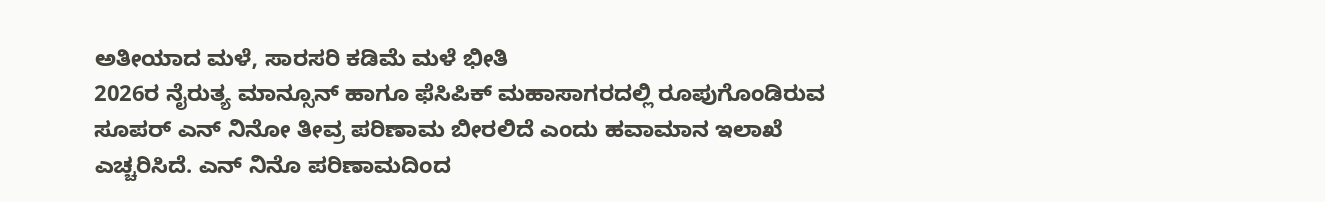ಅತೀಯಾದ ಮಳೆ, ಸಾರಸರಿ ಕಡಿಮೆ ಮಳೆ ಭೀತಿ
2026ರ ನೈರುತ್ಯ ಮಾನ್ಸೂನ್ ಹಾಗೂ ಫೆಸಿಪಿಕ್ ಮಹಾಸಾಗರದಲ್ಲಿ ರೂಪುಗೊಂಡಿರುವ ಸೂಪರ್ ಎನ್ ನಿನೋ ತೀವ್ರ ಪರಿಣಾಮ ಬೀರಲಿದೆ ಎಂದು ಹವಾಮಾನ ಇಲಾಖೆ ಎಚ್ಚರಿಸಿದೆ. ಎನ್ ನಿನೊ ಪರಿಣಾಮದಿಂದ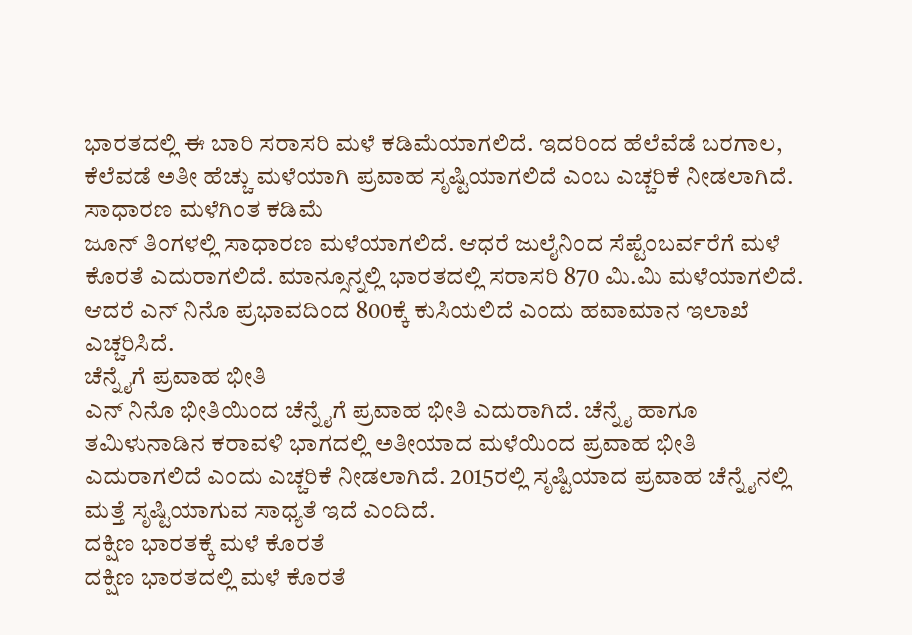ಭಾರತದಲ್ಲಿ ಈ ಬಾರಿ ಸರಾಸರಿ ಮಳೆ ಕಡಿಮೆಯಾಗಲಿದೆ. ಇದರಿಂದ ಹೆಲೆವೆಡೆ ಬರಗಾಲ, ಕೆಲೆವಡೆ ಅತೀ ಹೆಚ್ಚು ಮಳೆಯಾಗಿ ಪ್ರವಾಹ ಸೃಷ್ಟಿಯಾಗಲಿದೆ ಎಂಬ ಎಚ್ಚರಿಕೆ ನೀಡಲಾಗಿದೆ.
ಸಾಧಾರಣ ಮಳೆಗಿಂತ ಕಡಿಮೆ
ಜೂನ್ ತಿಂಗಳಲ್ಲಿ ಸಾಧಾರಣ ಮಳೆಯಾಗಲಿದೆ. ಆಧರೆ ಜುಲೈನಿಂದ ಸೆಪ್ಟೆಂಬರ್ವರೆಗೆ ಮಳೆ ಕೊರತೆ ಎದುರಾಗಲಿದೆ. ಮಾನ್ಸೂನ್ನಲ್ಲಿ ಭಾರತದಲ್ಲಿ ಸರಾಸರಿ 870 ಮಿ.ಮಿ ಮಳೆಯಾಗಲಿದೆ. ಆದರೆ ಎನ್ ನಿನೊ ಪ್ರಭಾವದಿಂದ 800ಕ್ಕೆ ಕುಸಿಯಲಿದೆ ಎಂದು ಹವಾಮಾನ ಇಲಾಖೆ ಎಚ್ಚರಿಸಿದೆ.
ಚೆನ್ನೈಗೆ ಪ್ರವಾಹ ಭೀತಿ
ಎನ್ ನಿನೊ ಭೀತಿಯಿಂದ ಚೆನ್ನೈಗೆ ಪ್ರವಾಹ ಭೀತಿ ಎದುರಾಗಿದೆ. ಚೆನ್ನೈ ಹಾಗೂ ತಮಿಳುನಾಡಿನ ಕರಾವಳಿ ಭಾಗದಲ್ಲಿ ಅತೀಯಾದ ಮಳೆಯಿಂದ ಪ್ರವಾಹ ಭೀತಿ ಎದುರಾಗಲಿದೆ ಎಂದು ಎಚ್ಚರಿಕೆ ನೀಡಲಾಗಿದೆ. 2015ರಲ್ಲಿ ಸೃಷ್ಟಿಯಾದ ಪ್ರವಾಹ ಚೆನ್ನೈನಲ್ಲಿ ಮತ್ತೆ ಸೃಷ್ಟಿಯಾಗುವ ಸಾಧ್ಯತೆ ಇದೆ ಎಂದಿದೆ.
ದಕ್ಷಿಣ ಭಾರತಕ್ಕೆ ಮಳೆ ಕೊರತೆ
ದಕ್ಷಿಣ ಭಾರತದಲ್ಲಿ ಮಳೆ ಕೊರತೆ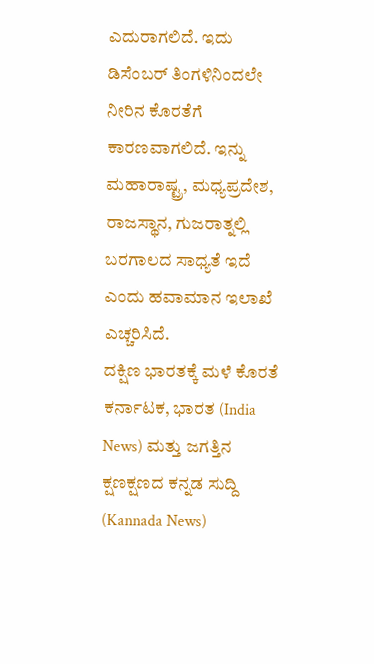ಎದುರಾಗಲಿದೆ. ಇದು ಡಿಸೆಂಬರ್ ತಿಂಗಳಿನಿಂದಲೇ ನೀರಿನ ಕೊರತೆಗೆ ಕಾರಣವಾಗಲಿದೆ. ಇನ್ನು ಮಹಾರಾಷ್ಟ್ರ, ಮಧ್ಯಪ್ರದೇಶ, ರಾಜಸ್ಥಾನ, ಗುಜರಾತ್ನಲ್ಲಿ ಬರಗಾಲದ ಸಾಧ್ಯತೆ ಇದೆ ಎಂದು ಹವಾಮಾನ ಇಲಾಖೆ ಎಚ್ಚರಿಸಿದೆ.
ದಕ್ಷಿಣ ಭಾರತಕ್ಕೆ ಮಳೆ ಕೊರತೆ
ಕರ್ನಾಟಕ, ಭಾರತ (India News) ಮತ್ತು ಜಗತ್ತಿನ ಕ್ಷಣಕ್ಷಣದ ಕನ್ನಡ ಸುದ್ದಿ (Kannada News)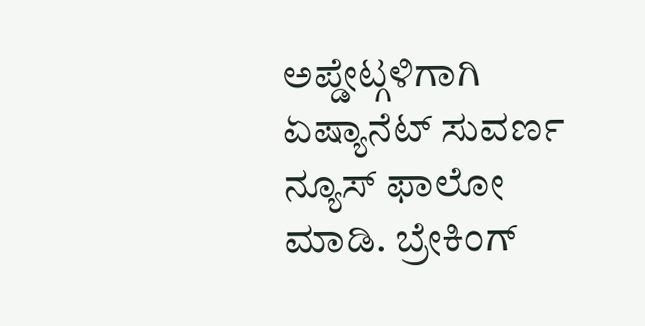ಅಪ್ಡೇಟ್ಗಳಿಗಾಗಿ ಏಷ್ಯಾನೆಟ್ ಸುವರ್ಣ ನ್ಯೂಸ್ ಫಾಲೋ ಮಾಡಿ. ಬ್ರೇಕಿಂಗ್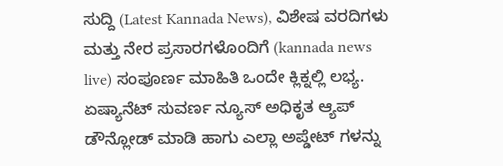ಸುದ್ದಿ (Latest Kannada News), ವಿಶೇಷ ವರದಿಗಳು ಮತ್ತು ನೇರ ಪ್ರಸಾರಗಳೊಂದಿಗೆ (kannada news live) ಸಂಪೂರ್ಣ ಮಾಹಿತಿ ಒಂದೇ ಕ್ಲಿಕ್ನಲ್ಲಿ ಲಭ್ಯ. ಏಷ್ಯಾನೆಟ್ ಸುವರ್ಣ ನ್ಯೂಸ್ ಅಧಿಕೃತ ಆ್ಯಪ್ ಡೌನ್ಲೋಡ್ ಮಾಡಿ ಹಾಗು ಎಲ್ಲಾ ಅಪ್ಡೇಟ್ ಗಳನ್ನು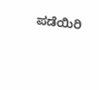ಪಡೆಯಿರಿ